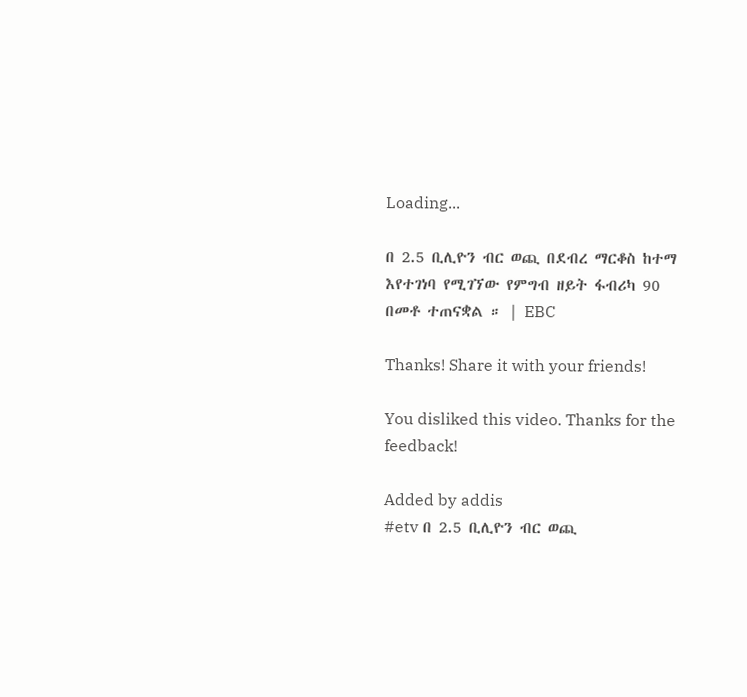Loading...

በ 2.5 ቢሊዮን ብር ወጪ በደብረ ማርቆስ ከተማ እየተገነባ የሚገኘው የምግብ ዘይት ፋብሪካ 90 በመቶ ተጠናቋል ። | EBC

Thanks! Share it with your friends!

You disliked this video. Thanks for the feedback!

Added by addis
#etv በ 2.5 ቢሊዮን ብር ወጪ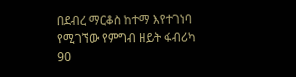በደብረ ማርቆስ ከተማ እየተገነባ የሚገኘው የምግብ ዘይት ፋብሪካ 90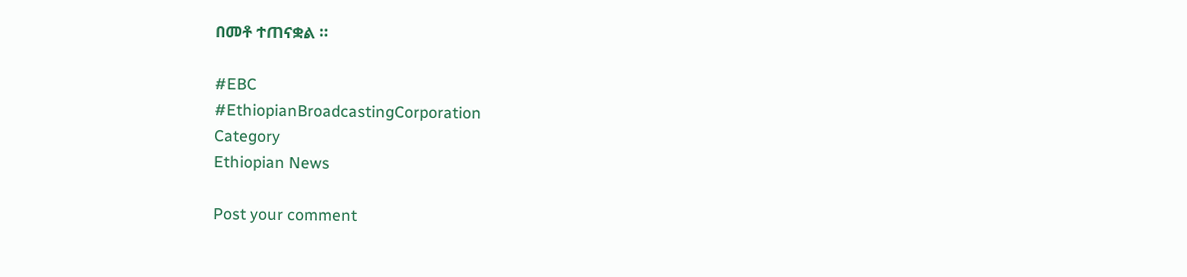በመቶ ተጠናቋል ።

#EBC
#EthiopianBroadcastingCorporation
Category
Ethiopian News

Post your comment